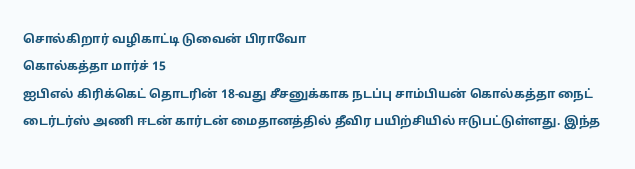சொல்கிறார் வழிகாட்டி டுவைன் பிராவோ
கொல்கத்தா மார்ச் 15
ஐபிஎல் கிரிக்கெட் தொடரின் 18-வது சீசனுக்காக நடப்பு சாம்பியன் கொல்கத்தா நைட் டைர்டர்ஸ் அணி ஈடன் கார்டன் மைதானத்தில் தீவிர பயிற்சியில் ஈடுபட்டுள்ளது. இந்த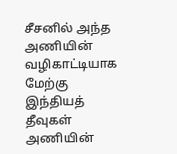சீசனில் அந்த அணியின் வழிகாட்டியாக மேற்கு இந்தியத் தீவுகள் அணியின்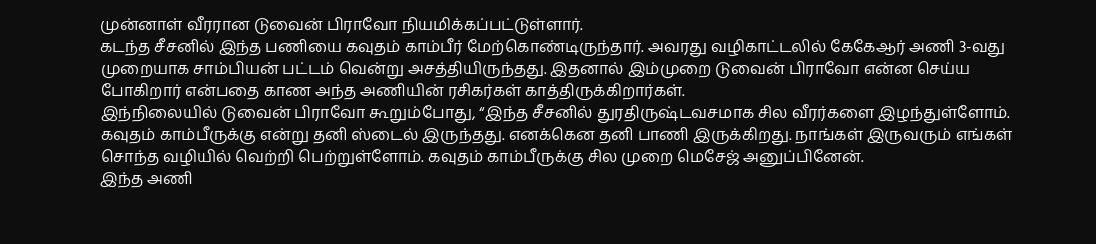முன்னாள் வீரரான டுவைன் பிராவோ நியமிக்கப்பட்டுள்ளார்.
கடந்த சீசனில் இந்த பணியை கவுதம் காம்பீர் மேற்கொண்டிருந்தார். அவரது வழிகாட்டலில் கேகேஆர் அணி 3-வது முறையாக சாம்பியன் பட்டம் வென்று அசத்தியிருந்தது. இதனால் இம்முறை டுவைன் பிராவோ என்ன செய்ய போகிறார் என்பதை காண அந்த அணியின் ரசிகர்கள் காத்திருக்கிறார்கள்.
இந்நிலையில் டுவைன் பிராவோ கூறும்போது, “இந்த சீசனில் துரதிருஷ்டவசமாக சில வீரர்களை இழந்துள்ளோம். கவுதம் காம்பீருக்கு என்று தனி ஸ்டைல் இருந்தது. எனக்கென தனி பாணி இருக்கிறது. நாங்கள் இருவரும் எங்கள் சொந்த வழியில் வெற்றி பெற்றுள்ளோம். கவுதம் காம்பீருக்கு சில முறை மெசேஜ் அனுப்பினேன்.
இந்த அணி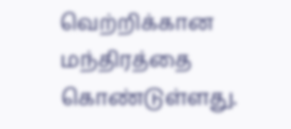வெற்றிக்கான மந்திரத்தை கொண்டுள்ளது.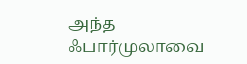அந்த ஃபார்முலாவை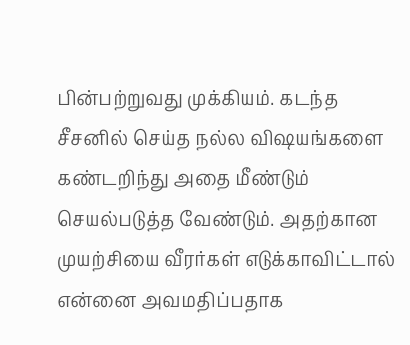பின்பற்றுவது முக்கியம். கடந்த சீசனில் செய்த நல்ல விஷயங்களை கண்டறிந்து அதை மீண்டும் செயல்படுத்த வேண்டும். அதற்கான முயற்சியை வீரர்கள் எடுக்காவிட்டால் என்னை அவமதிப்பதாக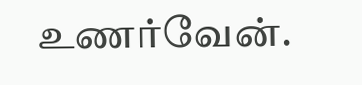உணர்வேன்.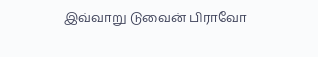இவ்வாறு டுவைன் பிராவோ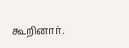கூறினார்.